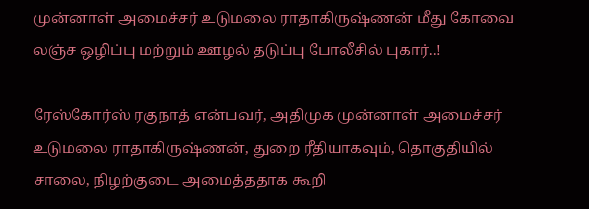முன்னாள் அமைச்சர் உடுமலை ராதாகிருஷ்ணன் மீது கோவை லஞ்ச ஒழிப்பு மற்றும் ஊழல் தடுப்பு போலீசில் புகார்..!

ரேஸ்கோர்ஸ் ரகுநாத் என்பவர், அதிமுக முன்னாள் அமைச்சர் உடுமலை ராதாகிருஷ்ணன், துறை ரீதியாகவும், தொகுதியில் சாலை, நிழற்குடை அமைத்ததாக கூறி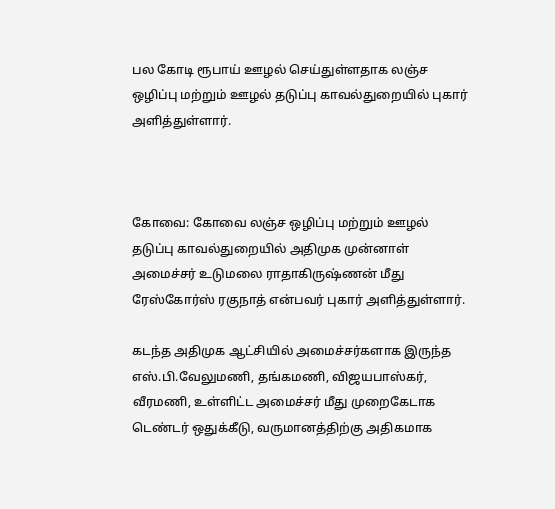பல கோடி ரூபாய் ஊழல் செய்துள்ளதாக லஞ்ச ஒழிப்பு மற்றும் ஊழல் தடுப்பு காவல்துறையில் புகார் அளித்துள்ளார்.



கோவை: கோவை லஞ்ச ஒழிப்பு மற்றும் ஊழல் தடுப்பு காவல்துறையில் அதிமுக முன்னாள் அமைச்சர் உடுமலை ராதாகிருஷ்ணன் மீது ரேஸ்கோர்ஸ் ரகுநாத் என்பவர் புகார் அளித்துள்ளார்.

கடந்த அதிமுக ஆட்சியில் அமைச்சர்களாக இருந்த எஸ்.பி.வேலுமணி, தங்கமணி, விஜயபாஸ்கர், வீரமணி, உள்ளிட்ட அமைச்சர் மீது முறைகேடாக டெண்டர் ஒதுக்கீடு, வருமானத்திற்கு அதிகமாக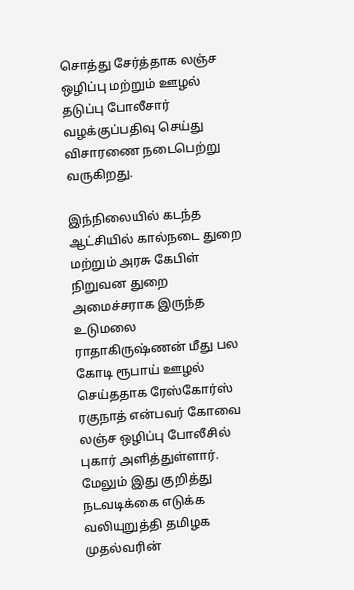சொத்து சேர்த்தாக லஞ்ச ஒழிப்பு மற்றும் ஊழல் தடுப்பு போலீசார் வழக்குப்பதிவு செய்து விசாரணை நடைபெற்று வருகிறது.

இந்நிலையில் கடந்த ஆட்சியில் கால்நடை துறை மற்றும் அரசு கேபிள் நிறுவன துறை அமைச்சராக இருந்த உடுமலை ராதாகிருஷ்ணன் மீது பல கோடி ரூபாய் ஊழல் செய்ததாக ரேஸ்கோர்ஸ் ரகுநாத் என்பவர் கோவை லஞ்ச ஒழிப்பு போலீசில் புகார் அளித்துள்ளார். மேலும் இது குறித்து நடவடிக்கை எடுக்க வலியுறுத்தி தமிழக முதல்வரின்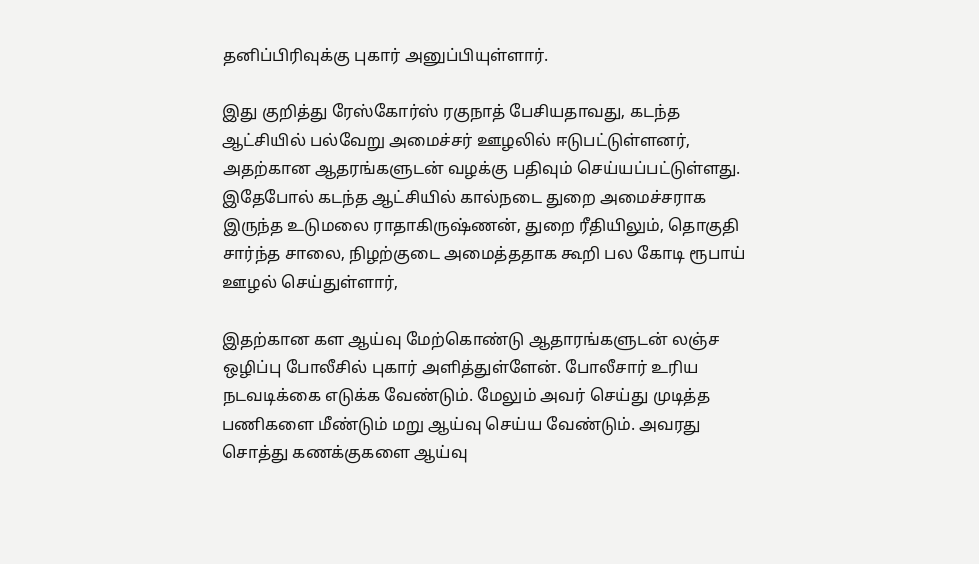தனிப்பிரிவுக்கு புகார் அனுப்பியுள்ளார்.

இது குறித்து ரேஸ்கோர்ஸ் ரகுநாத் பேசியதாவது, கடந்த ஆட்சியில் பல்வேறு அமைச்சர் ஊழலில் ஈடுபட்டுள்ளனர், அதற்கான ஆதரங்களுடன் வழக்கு பதிவும் செய்யப்பட்டுள்ளது. இதேபோல் கடந்த ஆட்சியில் கால்நடை துறை அமைச்சராக இருந்த உடுமலை ராதாகிருஷ்ணன், துறை ரீதியிலும், தொகுதி சார்ந்த சாலை, நிழற்குடை அமைத்ததாக கூறி பல கோடி ரூபாய் ஊழல் செய்துள்ளார்,

இதற்கான கள ஆய்வு மேற்கொண்டு ஆதாரங்களுடன் லஞ்ச ஒழிப்பு போலீசில் புகார் அளித்துள்ளேன். போலீசார் உரிய நடவடிக்கை எடுக்க வேண்டும். மேலும் அவர் செய்து முடித்த பணிகளை மீண்டும் மறு ஆய்வு செய்ய வேண்டும். அவரது சொத்து கணக்குகளை ஆய்வு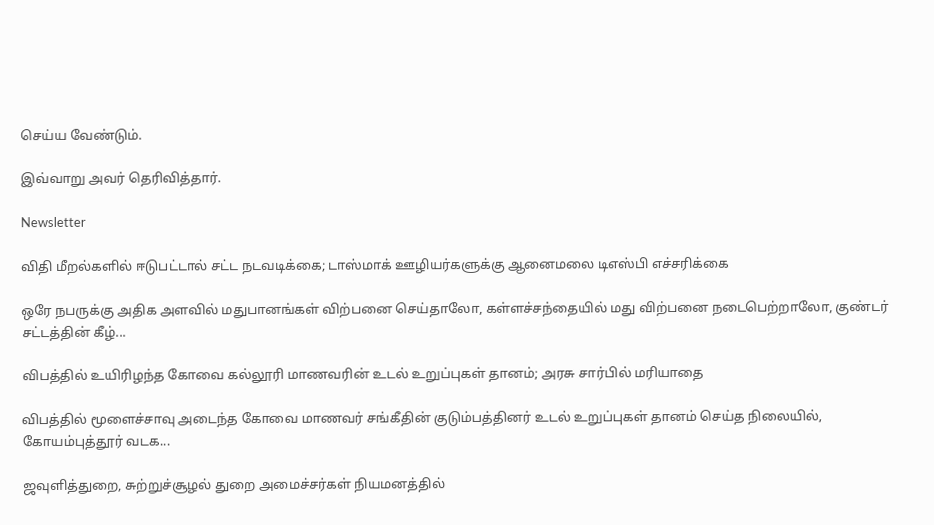செய்ய வேண்டும்.

இவ்வாறு அவர் தெரிவித்தார்.

Newsletter

விதி மீறல்களில் ஈடுபட்டால் சட்ட நடவடிக்கை; டாஸ்மாக் ஊழியர்களுக்கு ஆனைமலை டிஎஸ்பி எச்சரிக்கை

ஒரே நபருக்கு அதிக அளவில் மதுபானங்கள் விற்பனை செய்தாலோ, கள்ளச்சந்தையில் மது விற்பனை நடைபெற்றாலோ, குண்டர் சட்டத்தின் கீழ்...

விபத்தில் உயிரிழந்த கோவை கல்லூரி மாணவரின் உடல் உறுப்புகள் தானம்; அரசு சார்பில் மரியாதை

விபத்தில் மூளைச்சாவு அடைந்த கோவை மாணவர் சங்கீதின் குடும்பத்தினர் உடல் உறுப்புகள் தானம் செய்த நிலையில், கோயம்புத்தூர் வடக...

ஜவுளித்துறை, சுற்றுச்சூழல் துறை அமைச்சர்கள் நியமனத்தில்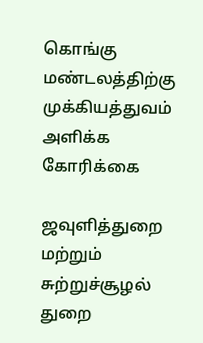கொங்கு மண்டலத்திற்கு முக்கியத்துவம் அளிக்க கோரிக்கை

ஜவுளித்துறை மற்றும் சுற்றுச்சூழல் துறை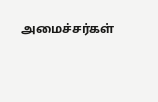அமைச்சர்கள்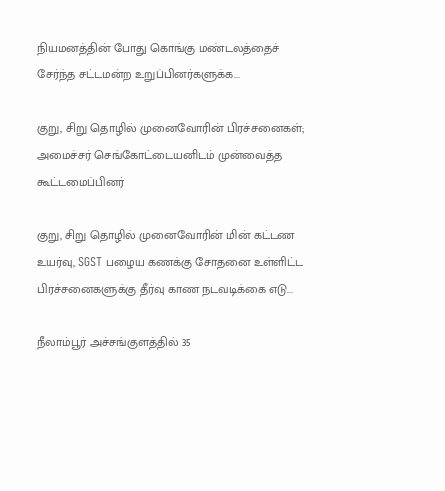நியமனத்தின் போது கொங்கு மண்டலத்தைச் சேர்ந்த சட்டமன்ற உறுப்பினர்களுக்க...

குறு, சிறு தொழில் முனைவோரின் பிரச்சனைகள்; அமைச்சர் செங்கோட்டையனிடம் முன்வைத்த கூட்டமைப்பினர்

குறு, சிறு தொழில் முனைவோரின் மின் கட்டண உயர்வு, SGST பழைய கணக்கு சோதனை உள்ளிட்ட பிரச்சனைகளுக்கு தீர்வு காண நடவடிக்கை எடு...

நீலாம்பூர் அச்சங்குளத்தில் 35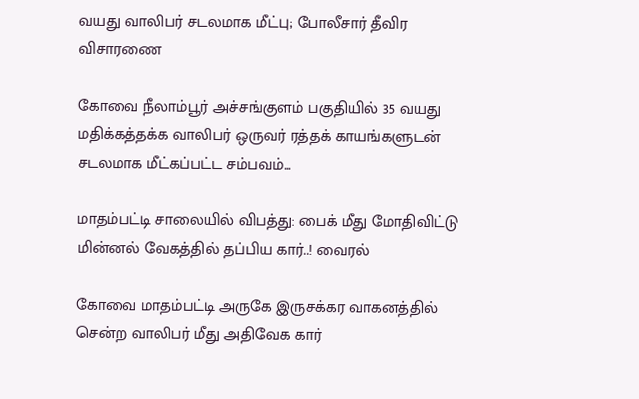வயது வாலிபர் சடலமாக மீட்பு; போலீசார் தீவிர விசாரணை

கோவை நீலாம்பூர் அச்சங்குளம் பகுதியில் 35 வயது மதிக்கத்தக்க வாலிபர் ஒருவர் ரத்தக் காயங்களுடன் சடலமாக மீட்கப்பட்ட சம்பவம்...

மாதம்பட்டி சாலையில் விபத்து: பைக் மீது மோதிவிட்டு மின்னல் வேகத்தில் தப்பிய கார்..! வைரல்

கோவை மாதம்பட்டி அருகே இருசக்கர வாகனத்தில் சென்ற வாலிபர் மீது அதிவேக கார்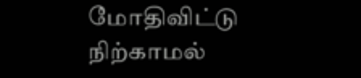மோதிவிட்டு நிற்காமல்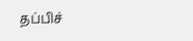தப்பிச்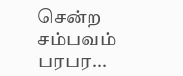சென்ற சம்பவம் பரபர...